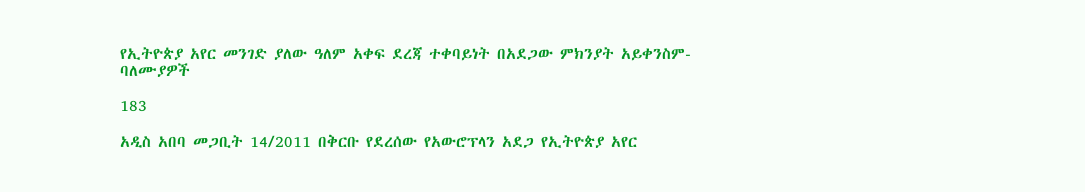የኢትዮጵያ አየር መንገድ ያለው ዓለም አቀፍ ደረጃ ተቀባይነት በአደጋው ምክንያት አይቀንስም- ባለሙያዎች

183

አዲስ አበባ መጋቢት 14/2011 በቅርቡ የደረሰው የአውሮፕላን አደጋ የኢትዮጵያ አየር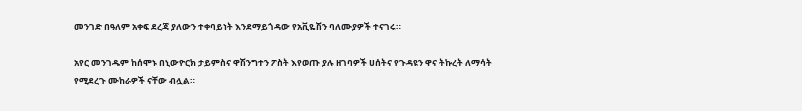መንገድ በዓለም አቀፍ ደረጃ ያለውን ተቀባይነት እንደማይጎዳው የአቪዬሽን ባለሙያዎች ተናገሩ።

አየር መንገዱም ከሰሞኑ በኒውዮርክ ታይምስና ዋሽንግተን ፖስት እየወጡ ያሉ ዘገባዎች ሀሰትና የጉዳዩን ዋና ትኩረት ለማሳት የሚደረጉ ሙከራዎች ናቸው ብሏል።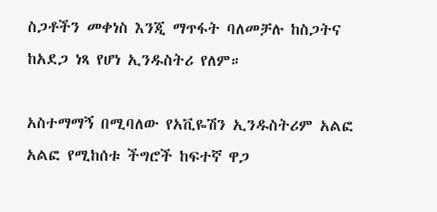ስጋቶችን መቀነስ እንጂ ማጥፋት ባለመቻሉ ከስጋትና ከአደጋ ነጻ የሆነ ኢንዱስትሪ የለም።

አስተማማኝ በሚባለው የአቪዬሽን ኢንዱስትሪም አልፎ አልፎ የሚከሰቱ ችግሮች ከፍተኛ ዋጋ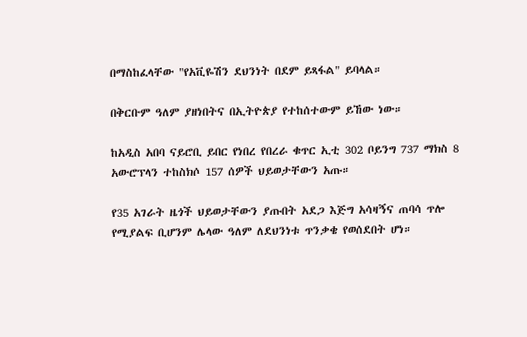በማስከፈላቸው "የአቪዬሽን ደህንነት በደም ይጻፋል" ይባላል።

በቅርቡም ዓለም ያዘነበትና በኢትዮጵያ የተከሰተውም ይኸው ነው።

ከአዲስ አበባ ናይሮቢ ይበር የነበረ የበረራ ቁጥር ኢቲ 302 ቦይንግ 737 ማክስ 8 አውሮፕላን ተከስክሶ 157 ሰዎች ህይወታቸውን አጡ።

የ35 አገራት ዜጎች ህይወታቸውን ያጡበት አደጋ እጅግ አሳዛኝና ጠባሳ ጥሎ የሚያልፍ ቢሆንም ሌላው ዓለም ለደህንነቱ ጥንቃቄ የወሰደበት ሆነ።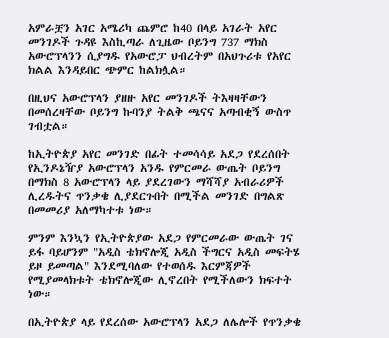አምራቿን አገር አሜሪካ ጨምሮ ከ40 በላይ አገራት አየር መንገዶች ጉዳዩ እስኪጣራ ለጊዜው ቦይንግ 737 ማክስ አውሮፕላንን ሲያግዱ የአውሮፓ ህብረትም በአህጉሪቱ የአየር ክልል እንዳይበር ጭምር ከልክሏል።

በዚህና አውሮፕላን ያዘዙ አየር መንገዶች ትእዛዛቸውን በመሰረዛቸው ቦይንግ ኩባንያ ትልቅ ጫናና አጣብቂኝ ውስጥ ገብቷል።

ከኢትዮጵያ አየር መንገድ በፊት ተመሳሳይ አደጋ የደረሰበት የኢንዶኔዥያ አውሮፕላን አንዱ የምርመራ ውጤት ቦይንግ በማክስ 8 አውሮፕላን ላይ ያደረገውን ማሻሻያ አብራሪዎች ሊረዱትና ጥንቃቄ ሊያደርጉበት በሚችል መንገድ በግልጽ በመመሪያ አለማካተቱ ነው።

ምንም እንኳን የኢትዮጵያው አደጋ የምርመራው ውጤት ገና ይፋ ባይሆንም "አዲስ ቴክኖሎጂ አዲስ ችግርና አዲስ መፍትሄ ይዞ ይመጣል" እንደሚባለው የተወሰዱ እርምጃዎች የሚያመላክቱት ቴክኖሎጂው ሊኖረበት የሚችለውን ክፍተት ነው።

በኢትዮጵያ ላይ የደረሰው አውሮፕላን አደጋ ለሌሎች የጥንቃቄ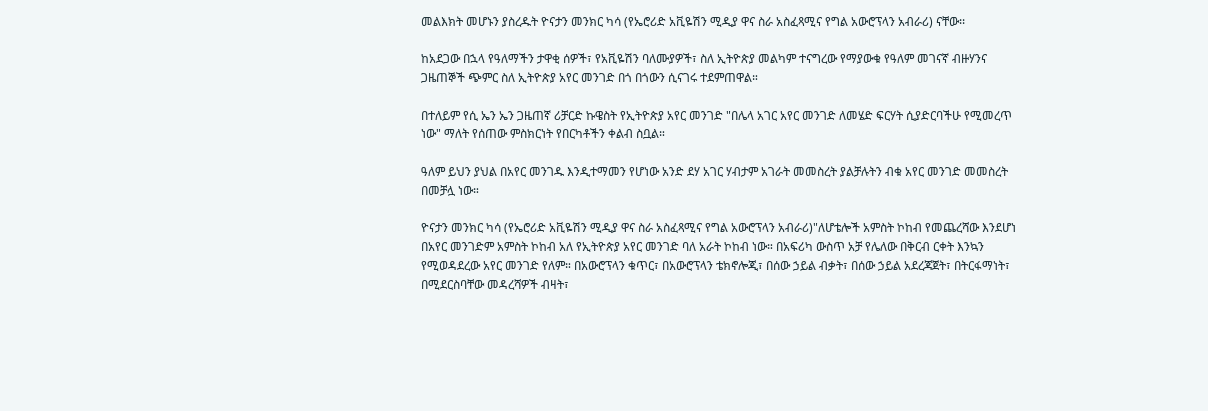መልእክት መሆኑን ያስረዱት ዮናታን መንክር ካሳ (የኤሮሪድ አቪዬሽን ሚዲያ ዋና ስራ አስፈጻሚና የግል አውሮፕላን አብራሪ) ናቸው፡፡

ከአደጋው በኋላ የዓለማችን ታዋቂ ሰዎች፣ የአቪዬሽን ባለሙያዎች፣ ስለ ኢትዮጵያ መልካም ተናግረው የማያውቁ የዓለም መገናኛ ብዙሃንና ጋዜጠኞች ጭምር ስለ ኢትዮጵያ አየር መንገድ በጎ በጎውን ሲናገሩ ተደምጠዋል።

በተለይም የሲ ኤን ኤን ጋዜጠኛ ሪቻርድ ኩዌስት የኢትዮጵያ አየር መንገድ "በሌላ አገር አየር መንገድ ለመሄድ ፍርሃት ሲያድርባችሁ የሚመረጥ ነው" ማለት የሰጠው ምስክርነት የበርካቶችን ቀልብ ስቧል።

ዓለም ይህን ያህል በአየር መንገዱ እንዲተማመን የሆነው አንድ ደሃ አገር ሃብታም አገራት መመስረት ያልቻሉትን ብቁ አየር መንገድ መመስረት በመቻሏ ነው።

ዮናታን መንክር ካሳ (የኤሮሪድ አቪዬሽን ሚዲያ ዋና ስራ አስፈጻሚና የግል አውሮፕላን አብራሪ)"ለሆቴሎች አምስት ኮከብ የመጨረሻው እንደሆነ በአየር መንገድም አምስት ኮከብ አለ የኢትዮጵያ አየር መንገድ ባለ አራት ኮከብ ነው። በአፍሪካ ውስጥ አቻ የሌለው በቅርብ ርቀት እንኳን የሚወዳደረው አየር መንገድ የለም። በአውሮፕላን ቁጥር፣ በአውሮፕላን ቴክኖሎጂ፣ በሰው ኃይል ብቃት፣ በሰው ኃይል አደረጃጀት፣ በትርፋማነት፣ በሚደርስባቸው መዳረሻዎች ብዛት፣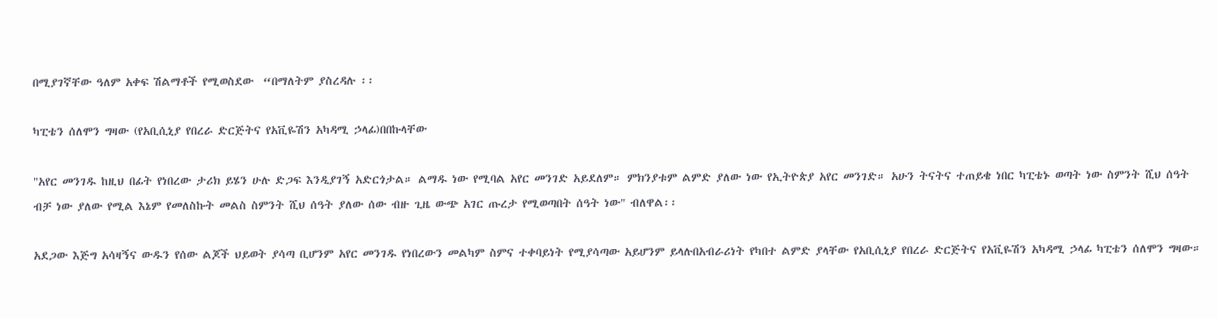በሚያገኛቸው ዓለም አቀፍ ሽልማቶች የሚወስደው  “በማለትም ያስረዳሉ ፡፡

ካፒቴን ሰለሞን ግዛው (የአቢሲኒያ የበረራ ድርጅትና የአቪዬሽን አካዳሚ ኃላፊ)በበኩላቸው

"አየር መንገዱ ከዚህ በፊት የነበረው ታሪክ ይሄን ሁሉ ድጋፍ እንዲያገኝ አድርጎታል። ልማዱ ነው የሚባል አየር መንገድ አይደለም። ምክንያቱም ልምድ ያለው ነው የኢትዮጵያ አየር መንገድ። አሁን ትናትና ተጠይቄ ነበር ካፒቴኑ ወጣት ነው ስምንት ሺህ ሰዓት ብቻ ነው ያለው የሚል እኔም የመለስኩት መልስ ስምንት ሺህ ሰዓት ያለው ሰው ብዙ ጊዜ ውጭ አገር ጡረታ የሚወጣበት ሰዓት ነው" ብለዋል፡፡

አደጋው እጅግ አሳዛኝና ውዱን የሰው ልጆች ህይወት ያሳጣ ቢሆንም አየር መንገዱ የነበረውን መልካም ስምና ተቀባይነት የሚያሳጣው አይሆንም ይላሉበአብራሪነት የካበተ ልምድ ያላቸው የአቢሲኒያ የበረራ ድርጅትና የአቪዬሽን አካዳሚ ኃላፊ ካፒቴን ሰለሞን ግዛው።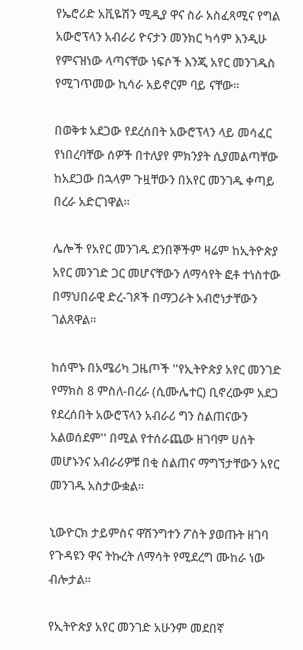የኤሮሪድ አቪዬሽን ሚዲያ ዋና ስራ አስፈጻሚና የግል አውሮፕላን አብራሪ ዮናታን መንክር ካሳም እንዲሁ የምናዝነው ላጣናቸው ነፍሶች እንጂ አየር መንገዱስ የሚገጥመው ኪሳራ አይኖርም ባይ ናቸው።

በወቅቱ አደጋው የደረሰበት አውሮፕላን ላይ መሳፈር የነበረባቸው ሰዎች በተለያየ ምክንያት ሲያመልጣቸው ከአደጋው በኋላም ጉዟቸውን በአየር መንገዱ ቀጣይ በረራ አድርገዋል።

ሌሎች የአየር መንገዱ ደንበኞችም ዛሬም ከኢትዮጵያ አየር መንገድ ጋር መሆናቸውን ለማሳየት ፎቶ ተነስተው በማህበራዊ ድረ-ገጾች በማጋራት አብሮነታቸውን ገልጸዋል።

ከሰሞኑ በአሜሪካ ጋዜጦች ''የኢትዮጵያ አየር መንገድ የማክስ 8 ምስለ-በረራ (ሲሙሌተር) ቢኖረውም አደጋ የደረሰበት አውሮፕላን አብራሪ ግን ስልጠናውን አልወሰደም'' በሚል የተሰራጨው ዘገባም ሀሰት መሆኑንና አብራሪዎቹ በቂ ስልጠና ማግኘታቸውን አየር መንገዱ አስታውቋል።

ኒውዮርክ ታይምስና ዋሽንግተን ፖስት ያወጡት ዘገባ የጉዳዩን ዋና ትኩረት ለማሳት የሚደረግ ሙከራ ነው ብሎታል።

የኢትዮጵያ አየር መንገድ አሁንም መደበኛ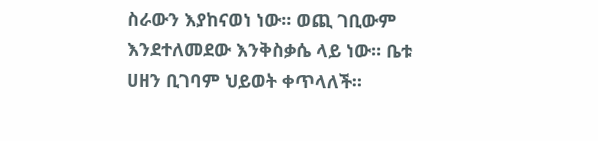ስራውን እያከናወነ ነው። ወጪ ገቢውም እንደተለመደው እንቅስቃሴ ላይ ነው። ቤቱ ሀዘን ቢገባም ህይወት ቀጥላለች።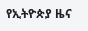የኢትዮጵያ ዜና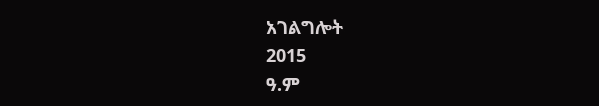አገልግሎት
2015
ዓ.ም